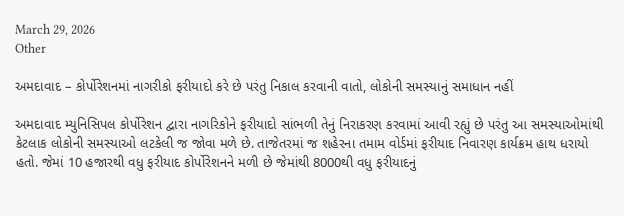March 29, 2026
Other

અમદાવાદ – કોર્પોરેશનમાં નાગરીકો ફરીયાદો કરે છે પરંતુ નિકાલ કરવાની વાતો, લોકોની સમસ્યાનું સમાધાન નહીં

અમદાવાદ મ્યુનિસિપલ કોર્પોરેશન દ્વારા નાગરિકોને ફરીયાદો સાંભળી તેનું નિરાકરણ કરવામાં આવી રહ્યું છે પરંતુ આ સમસ્યાઓમાંથી કેટલાક લોકોની સમસ્યાઓ લટકેલી જ જોવા મળે છે. તાજેતરમાં જ શહેરના તમામ વોર્ડમાં ફરીયાદ નિવારણ કાર્યક્રમ હાથ ધરાયો હતો. જેમાં 10 હજારથી વધુ ફરીયાદ કોર્પોરેશનને મળી છે જેમાંથી 8000થી વધુ ફરીયાદનું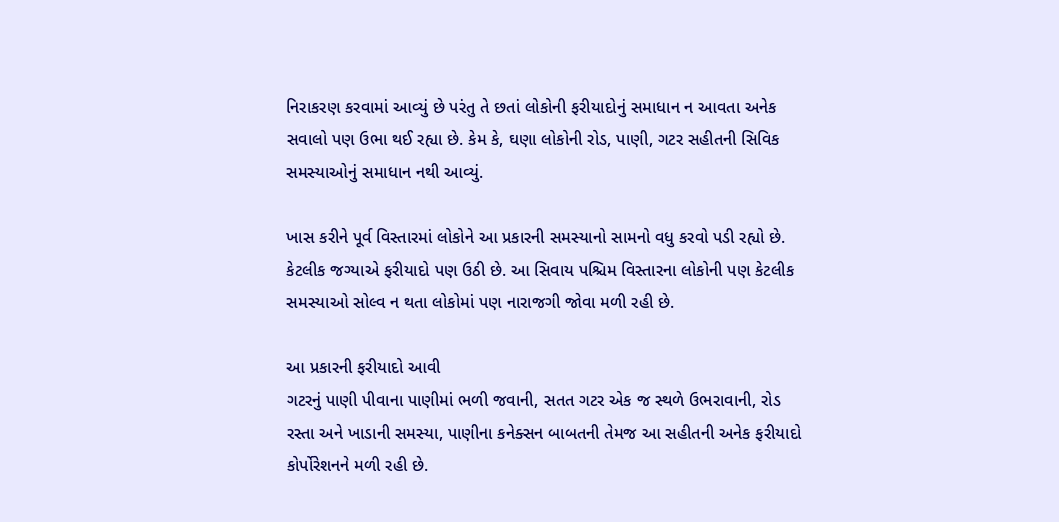નિરાકરણ કરવામાં આવ્યું છે પરંતુ તે છતાં લોકોની ફરીયાદોનું સમાધાન ન આવતા અનેક સવાલો પણ ઉભા થઈ રહ્યા છે. કેમ કે, ઘણા લોકોની રોડ, પાણી, ગટર સહીતની સિવિક સમસ્યાઓનું સમાધાન નથી આવ્યું.

ખાસ કરીને પૂર્વ વિસ્તારમાં લોકોને આ પ્રકારની સમસ્યાનો સામનો વધુ કરવો પડી રહ્યો છે. કેટલીક જગ્યાએ ફરીયાદો પણ ઉઠી છે. આ સિવાય પશ્ચિમ વિસ્તારના લોકોની પણ કેટલીક સમસ્યાઓ સોલ્વ ન થતા લોકોમાં પણ નારાજગી જોવા મળી રહી છે.

આ પ્રકારની ફરીયાદો આવી
ગટરનું પાણી પીવાના પાણીમાં ભળી જવાની, સતત ગટર એક જ સ્થળે ઉભરાવાની, રોડ રસ્તા અને ખાડાની સમસ્યા, પાણીના કનેક્સન બાબતની તેમજ આ સહીતની અનેક ફરીયાદો કોર્પોરેશનને મળી રહી છે.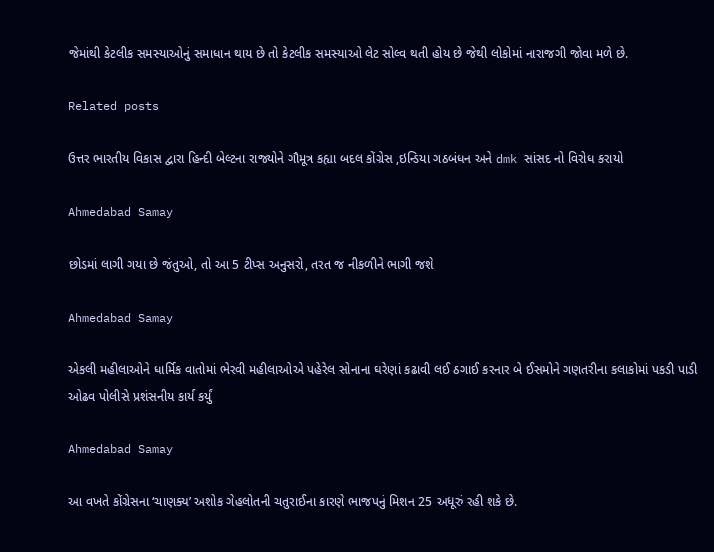જેમાંથી કેટલીક સમસ્યાઓનું સમાધાન થાય છે તો કેટલીક સમસ્યાઓ લેટ સોલ્વ થતી હોય છે જેથી લોકોમાં નારાજગી જોવા મળે છે.

Related posts

ઉત્તર ભારતીય વિકાસ દ્વારા હિન્દી બેલ્ટના રાજ્યોને ગૌમૂત્ર કહ્યા બદલ કોંગ્રેસ ,ઇન્ડિયા ગઠબંધન અને dmk સાંસદ નો વિરોધ કરાયો

Ahmedabad Samay

છોડમાં લાગી ગયા છે જંતુઓ, તો આ 5 ટીપ્સ અનુસરો, તરત જ નીકળીને ભાગી જશે

Ahmedabad Samay

એકલી મહીલાઓને ધાર્મિક વાતોમાં ભેરવી મહીલાઓએ પહેરેલ સોનાના ઘરેણાં કઢાવી લઈ ઠગાઈ કરનાર બે ઈસમોને ગણતરીના કલાકોમાં પકડી પાડી ઓઢવ પોલીસે પ્રશંસનીય કાર્ય કર્યું

Ahmedabad Samay

આ વખતે કોંગ્રેસના ‘ચાણક્ય’ અશોક ગેહલોતની ચતુરાઈના કારણે ભાજપનું મિશન 25 અધૂરું રહી શકે છે.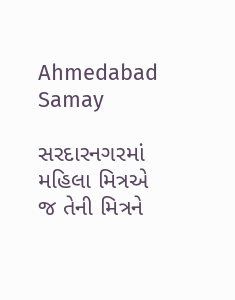Ahmedabad Samay

સરદારનગરમાં મહિલા મિત્રએ જ તેની મિત્રને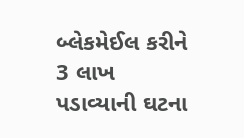બ્લેકમેઈલ કરીને 3 લાખ પડાવ્યાની ઘટના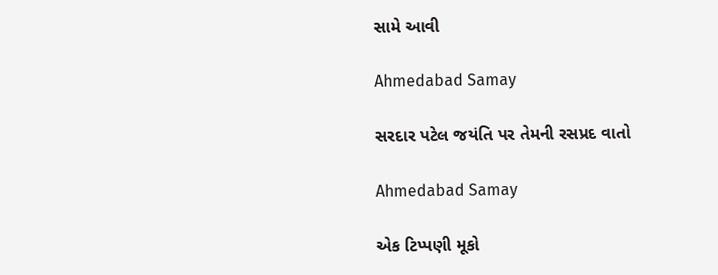સામે આવી

Ahmedabad Samay

સરદાર પટેલ જયંતિ પર તેમની રસપ્રદ વાતો

Ahmedabad Samay

એક ટિપ્પણી મૂકો